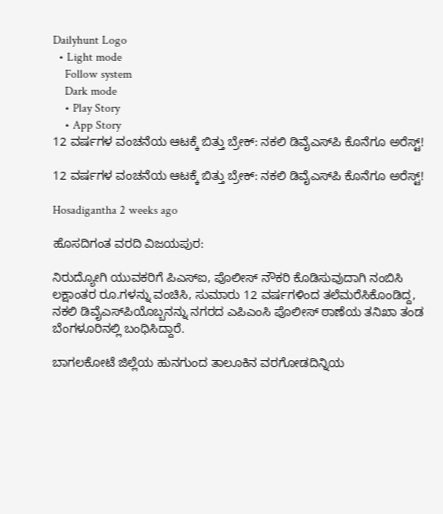Dailyhunt Logo
  • Light mode
    Follow system
    Dark mode
    • Play Story
    • App Story
12 ವರ್ಷಗಳ ವಂಚನೆಯ ಆಟಕ್ಕೆ ಬಿತ್ತು ಬ್ರೇಕ್: ನಕಲಿ ಡಿವೈಎಸ್‌ಪಿ ಕೊನೆಗೂ ಅರೆಸ್ಟ್!

12 ವರ್ಷಗಳ ವಂಚನೆಯ ಆಟಕ್ಕೆ ಬಿತ್ತು ಬ್ರೇಕ್: ನಕಲಿ ಡಿವೈಎಸ್‌ಪಿ ಕೊನೆಗೂ ಅರೆಸ್ಟ್!

Hosadigantha 2 weeks ago

ಹೊಸದಿಗಂತ ವರದಿ ವಿಜಯಪುರ:

ನಿರುದ್ಯೋಗಿ ಯುವಕರಿಗೆ ಪಿಎಸ್‌ಐ, ಪೊಲೀಸ್ ನೌಕರಿ ಕೊಡಿಸುವುದಾಗಿ ನಂಬಿಸಿ ಲಕ್ಷಾಂತರ ರೂ.ಗಳನ್ನು ವಂಚಿಸಿ, ಸುಮಾರು 12 ವರ್ಷಗಳಿಂದ ತಲೆಮರೆಸಿಕೊಂಡಿದ್ದ, ನಕಲಿ ಡಿವೈಎಸ್‌ಪಿಯೊಬ್ಬನನ್ನು ನಗರದ ಎಪಿಎಂಸಿ ಪೊಲೀಸ್ ಠಾಣೆಯ ತನಿಖಾ ತಂಡ ಬೆಂಗಳೂರಿನಲ್ಲಿ ಬಂಧಿಸಿದ್ದಾರೆ.

ಬಾಗಲಕೋಟೆ ಜಿಲ್ಲೆಯ ಹುನಗುಂದ ತಾಲೂಕಿನ ವರಗೋಡದಿನ್ನಿಯ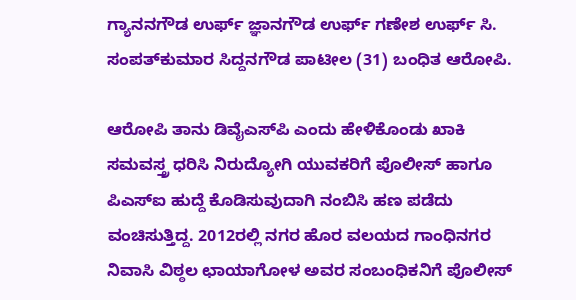ಗ್ಯಾನನಗೌಡ ಉರ್ಫ್ ಜ್ಞಾನಗೌಡ ಉರ್ಫ್ ಗಣೇಶ ಉರ್ಫ್ ಸಿ. ಸಂಪತ್‌ಕುಮಾರ ಸಿದ್ದನಗೌಡ ಪಾಟೀಲ (31) ಬಂಧಿತ ಆರೋಪಿ.

ಆರೋಪಿ ತಾನು ಡಿವೈಎಸ್‌ಪಿ ಎಂದು ಹೇಳಿಕೊಂಡು ಖಾಕಿ ಸಮವಸ್ತ್ರ ಧರಿಸಿ ನಿರುದ್ಯೋಗಿ ಯುವಕರಿಗೆ ಪೊಲೀಸ್ ಹಾಗೂ ಪಿಎಸ್‌ಐ ಹುದ್ದೆ ಕೊಡಿಸುವುದಾಗಿ ನಂಬಿಸಿ ಹಣ ಪಡೆದು ವಂಚಿಸುತ್ತಿದ್ದ. 2012ರಲ್ಲಿ ನಗರ ಹೊರ ವಲಯದ ಗಾಂಧಿನಗರ ನಿವಾಸಿ ವಿಠ್ಠಲ ಛಾಯಾಗೋಳ ಅವರ ಸಂಬಂಧಿಕನಿಗೆ ಪೊಲೀಸ್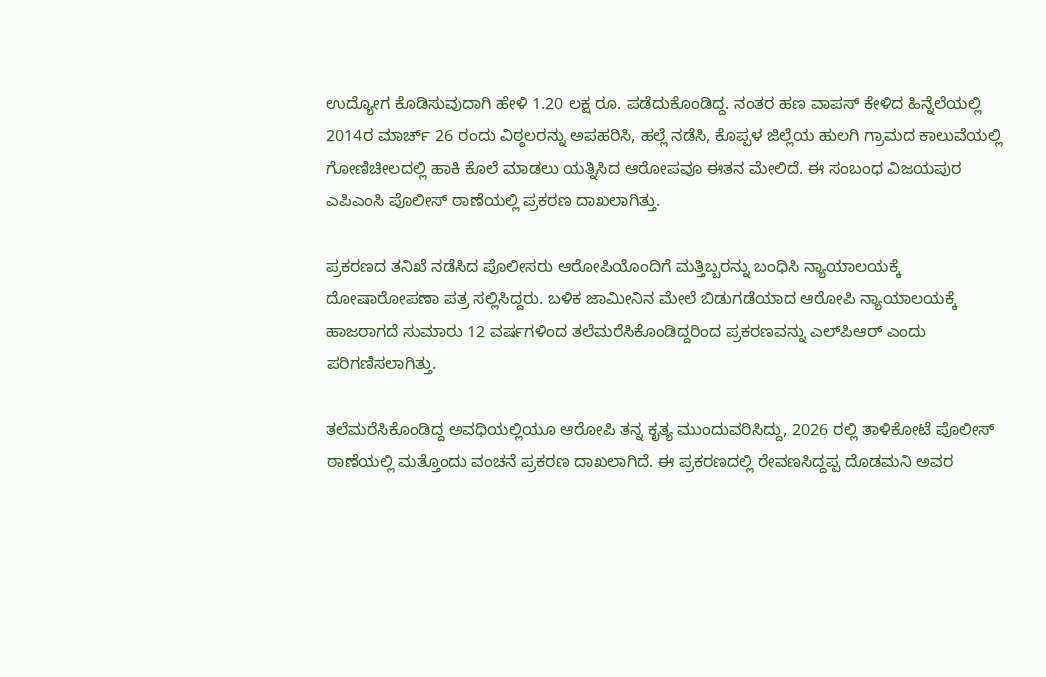ಉದ್ಯೋಗ ಕೊಡಿಸುವುದಾಗಿ ಹೇಳಿ 1.20 ಲಕ್ಷ ರೂ. ಪಡೆದುಕೊಂಡಿದ್ದ. ನಂತರ ಹಣ ವಾಪಸ್ ಕೇಳಿದ ಹಿನ್ನೆಲೆಯಲ್ಲಿ 2014ರ ಮಾರ್ಚ್ 26 ರಂದು ವಿಠ್ಠಲರನ್ನು ಅಪಹರಿಸಿ, ಹಲ್ಲೆ ನಡೆಸಿ, ಕೊಪ್ಪಳ ಜಿಲ್ಲೆಯ ಹುಲಗಿ ಗ್ರಾಮದ ಕಾಲುವೆಯಲ್ಲಿ ಗೋಣಿಚೀಲದಲ್ಲಿ ಹಾಕಿ ಕೊಲೆ ಮಾಡಲು ಯತ್ನಿಸಿದ ಆರೋಪವೂ ಈತನ ಮೇಲಿದೆ. ಈ ಸಂಬಂಧ ವಿಜಯಪುರ ಎಪಿಎಂಸಿ ಪೊಲೀಸ್ ಠಾಣೆಯಲ್ಲಿ ಪ್ರಕರಣ ದಾಖಲಾಗಿತ್ತು.

ಪ್ರಕರಣದ ತನಿಖೆ ನಡೆಸಿದ ಪೊಲೀಸರು ಆರೋಪಿಯೊಂದಿಗೆ ಮತ್ತಿಬ್ಬರನ್ನು ಬಂಧಿಸಿ ನ್ಯಾಯಾಲಯಕ್ಕೆ ದೋಷಾರೋಪಣಾ ಪತ್ರ ಸಲ್ಲಿಸಿದ್ದರು. ಬಳಿಕ ಜಾಮೀನಿನ ಮೇಲೆ ಬಿಡುಗಡೆಯಾದ ಆರೋಪಿ ನ್ಯಾಯಾಲಯಕ್ಕೆ ಹಾಜರಾಗದೆ ಸುಮಾರು 12 ವರ್ಷಗಳಿಂದ ತಲೆಮರೆಸಿಕೊಂಡಿದ್ದರಿಂದ ಪ್ರಕರಣವನ್ನು ಎಲ್‌ಪಿಆರ್ ಎಂದು ಪರಿಗಣಿಸಲಾಗಿತ್ತು.

ತಲೆಮರೆಸಿಕೊಂಡಿದ್ದ ಅವಧಿಯಲ್ಲಿಯೂ ಆರೋಪಿ ತನ್ನ ಕೃತ್ಯ ಮುಂದುವರಿಸಿದ್ದು, 2026 ರಲ್ಲಿ ತಾಳಿಕೋಟೆ ಪೊಲೀಸ್ ಠಾಣೆಯಲ್ಲಿ ಮತ್ತೊಂದು ವಂಚನೆ ಪ್ರಕರಣ ದಾಖಲಾಗಿದೆ. ಈ ಪ್ರಕರಣದಲ್ಲಿ ರೇವಣಸಿದ್ದಪ್ಪ ದೊಡಮನಿ ಅವರ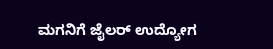ಮಗನಿಗೆ ಜೈಲರ್ ಉದ್ಯೋಗ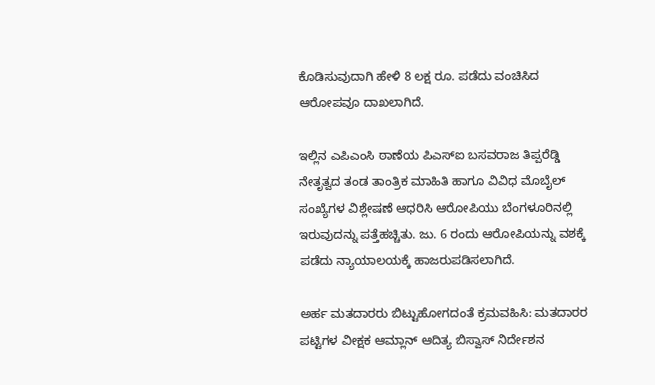ಕೊಡಿಸುವುದಾಗಿ ಹೇಳಿ 8 ಲಕ್ಷ ರೂ. ಪಡೆದು ವಂಚಿಸಿದ ಆರೋಪವೂ ದಾಖಲಾಗಿದೆ.

ಇಲ್ಲಿನ ಎಪಿಎಂಸಿ ಠಾಣೆಯ ಪಿಎಸ್‌ಐ ಬಸವರಾಜ ತಿಪ್ಪರೆಡ್ಡಿ ನೇತೃತ್ವದ ತಂಡ ತಾಂತ್ರಿಕ ಮಾಹಿತಿ ಹಾಗೂ ವಿವಿಧ ಮೊಬೈಲ್ ಸಂಖ್ಯೆಗಳ ವಿಶ್ಲೇಷಣೆ ಆಧರಿಸಿ ಆರೋಪಿಯು ಬೆಂಗಳೂರಿನಲ್ಲಿ ಇರುವುದನ್ನು ಪತ್ತೆಹಚ್ಚಿತು. ಜು. 6 ರಂದು ಆರೋಪಿಯನ್ನು ವಶಕ್ಕೆ ಪಡೆದು ನ್ಯಾಯಾಲಯಕ್ಕೆ ಹಾಜರುಪಡಿಸಲಾಗಿದೆ.

ಅರ್ಹ ಮತದಾರರು ಬಿಟ್ಟುಹೋಗದಂತೆ ಕ್ರಮವಹಿಸಿ: ಮತದಾರರ ಪಟ್ಟಿಗಳ ವೀಕ್ಷಕ ಆಮ್ಲಾನ್ ಆದಿತ್ಯ ಬಿಸ್ವಾಸ್ ನಿರ್ದೇಶನ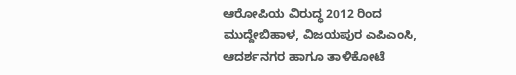ಆರೋಪಿಯ ವಿರುದ್ಧ 2012 ರಿಂದ ಮುದ್ದೇಬಿಹಾಳ, ವಿಜಯಪುರ ಎಪಿಎಂಸಿ, ಆದರ್ಶನಗರ ಹಾಗೂ ತಾಳಿಕೋಟೆ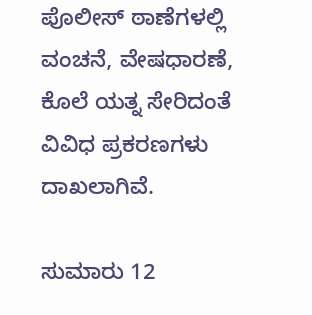ಪೊಲೀಸ್ ಠಾಣೆಗಳಲ್ಲಿ ವಂಚನೆ, ವೇಷಧಾರಣೆ, ಕೊಲೆ ಯತ್ನ ಸೇರಿದಂತೆ ವಿವಿಧ ಪ್ರಕರಣಗಳು ದಾಖಲಾಗಿವೆ.

ಸುಮಾರು 12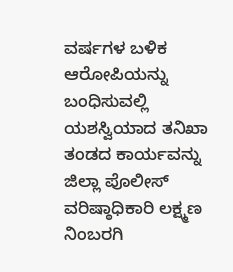ವರ್ಷಗಳ ಬಳಿಕ ಆರೋಪಿಯನ್ನು ಬಂಧಿಸುವಲ್ಲಿ ಯಶಸ್ವಿಯಾದ ತನಿಖಾ ತಂಡದ ಕಾರ್ಯವನ್ನು ಜಿಲ್ಲಾ ಪೊಲೀಸ್ ವರಿಷ್ಠಾಧಿಕಾರಿ ಲಕ್ಷ್ಮಣ ನಿಂಬರಗಿ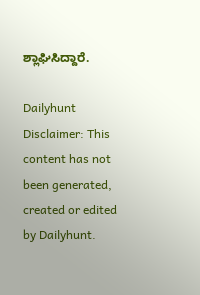ಶ್ಲಾಘಿಸಿದ್ದಾರೆ.

Dailyhunt
Disclaimer: This content has not been generated, created or edited by Dailyhunt.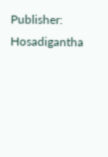Publisher: Hosadigantha